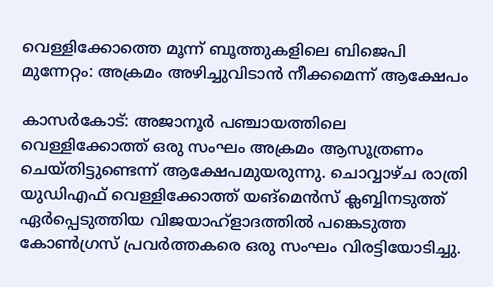വെള്ളിക്കോത്തെ മൂന്ന് ബൂത്തുകളിലെ ബിജെപി മുന്നേറ്റം: അക്രമം അഴിച്ചുവിടാന്‍ നീക്കമെന്ന് ആക്ഷേപം

കാസര്‍കോട്: അജാനൂര്‍ പഞ്ചായത്തിലെ വെള്ളിക്കോത്ത് ഒരു സംഘം അക്രമം ആസൂത്രണം ചെയ്തിട്ടുണ്ടെന്ന് ആക്ഷേപമുയരുന്നു. ചൊവ്വാഴ്ച രാത്രി യുഡിഎഫ് വെള്ളിക്കോത്ത് യങ്‌മെന്‍സ് ക്ലബ്ബിനടുത്ത് ഏര്‍പ്പെടുത്തിയ വിജയാഹ്‌ളാദത്തില്‍ പങ്കെടുത്ത കോണ്‍ഗ്രസ് പ്രവര്‍ത്തകരെ ഒരു സംഘം വിരട്ടിയോടിച്ചു.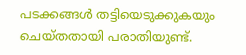പടക്കങ്ങള്‍ തട്ടിയെടുക്കുകയും ചെയ്തതായി പരാതിയുണ്ട്.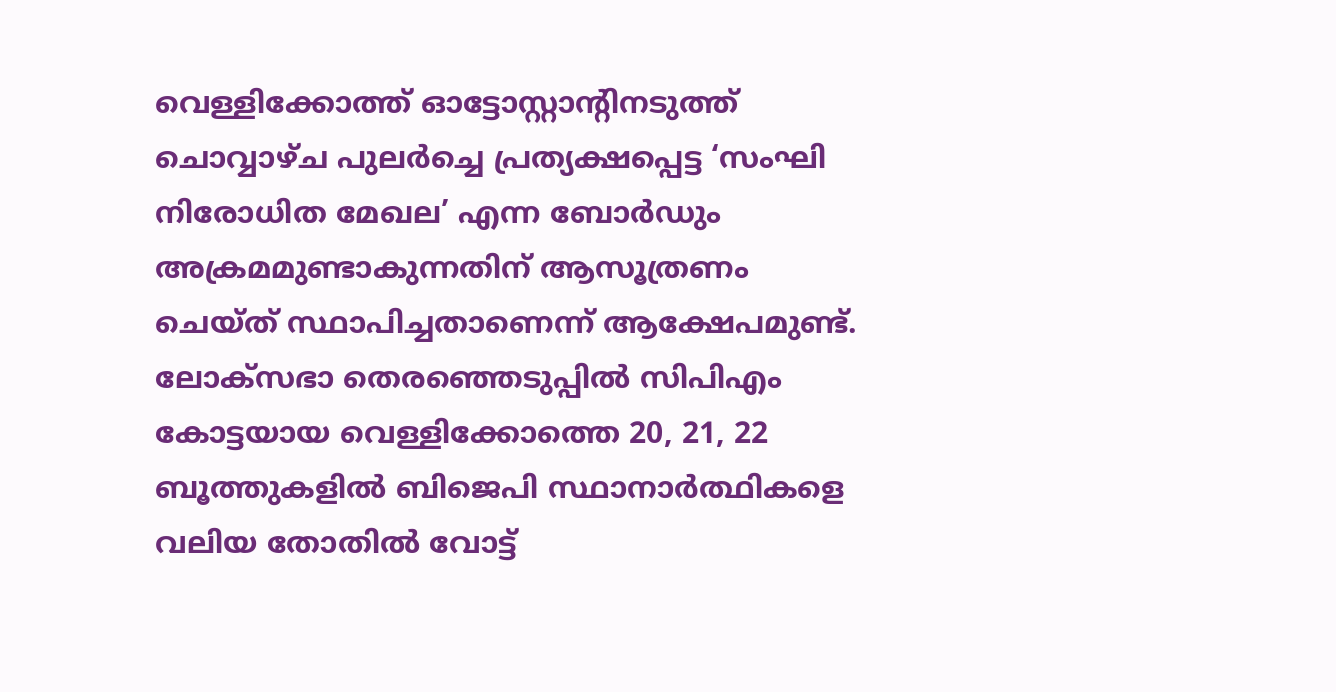വെള്ളിക്കോത്ത് ഓട്ടോസ്റ്റാന്റിനടുത്ത് ചൊവ്വാഴ്ച പുലര്‍ച്ചെ പ്രത്യക്ഷപ്പെട്ട ‘സംഘി നിരോധിത മേഖല’ എന്ന ബോര്‍ഡും അക്രമമുണ്ടാകുന്നതിന് ആസൂത്രണം ചെയ്ത് സ്ഥാപിച്ചതാണെന്ന് ആക്ഷേപമുണ്ട്. ലോക്‌സഭാ തെരഞ്ഞെടുപ്പില്‍ സിപിഎം കോട്ടയായ വെള്ളിക്കോത്തെ 20, 21, 22 ബൂത്തുകളില്‍ ബിജെപി സ്ഥാനാര്‍ത്ഥികളെ വലിയ തോതില്‍ വോട്ട്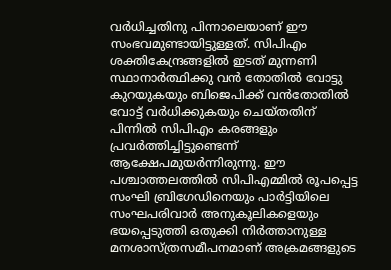വര്‍ധിച്ചതിനു പിന്നാലെയാണ് ഈ സംഭവമുണ്ടായിട്ടുള്ളത്. സിപിഎം ശക്തികേന്ദ്രങ്ങളില്‍ ഇടത് മുന്നണി സ്ഥാനാര്‍ത്ഥിക്കു വന്‍ തോതില്‍ വോട്ടു കുറയുകയും ബിജെപിക്ക് വന്‍തോതില്‍ വോട്ട് വര്‍ധിക്കുകയും ചെയ്തതിന് പിന്നില്‍ സിപിഎം കരങ്ങളും പ്രവര്‍ത്തിച്ചിട്ടുണ്ടെന്ന് ആക്ഷേപമുയര്‍ന്നിരുന്നു. ഈ പശ്ചാത്തലത്തില്‍ സിപിഎമ്മില്‍ രൂപപ്പെട്ട സംഘി ബ്രിഗേഡിനെയും പാര്‍ട്ടിയിലെ സംഘപരിവാര്‍ അനുകൂലികളെയും ഭയപ്പെടുത്തി ഒതുക്കി നിര്‍ത്താനുള്ള മനശാസ്ത്രസമീപനമാണ് അക്രമങ്ങളുടെ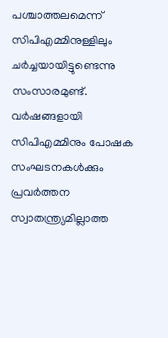പശ്ചാത്തലമെന്ന് സിപിഎമ്മിനുള്ളിലും ചര്‍ച്ചയായിട്ടുണ്ടെന്നു സംസാരമുണ്ട്. വര്‍ഷങ്ങളായി സിപിഎമ്മിനും പോഷക സംഘടനകള്‍ക്കും പ്രവര്‍ത്തന സ്വാതന്ത്ര്യമില്ലാത്ത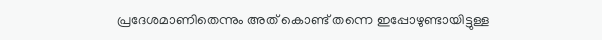പ്രദേശമാണിതെന്നും അത് കൊണ്ട് തന്നെ ഇപ്പോഴുണ്ടായിട്ടുള്ള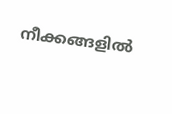നീക്കങ്ങളില്‍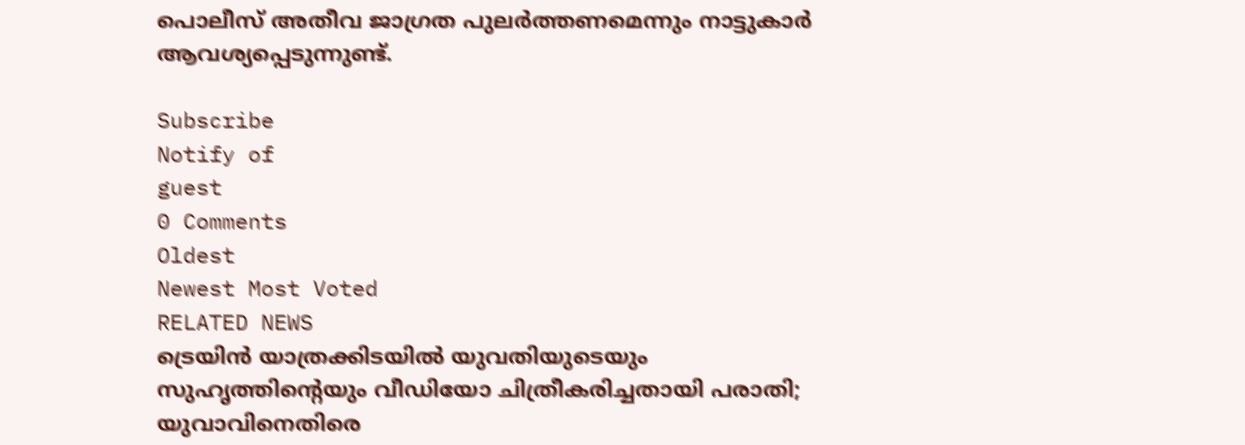പൊലീസ് അതീവ ജാഗ്രത പുലര്‍ത്തണമെന്നും നാട്ടുകാര്‍ ആവശ്യപ്പെടുന്നുണ്ട്.

Subscribe
Notify of
guest
0 Comments
Oldest
Newest Most Voted
RELATED NEWS
ട്രെയിന്‍ യാത്രക്കിടയില്‍ യുവതിയുടെയും സുഹൃത്തിന്റെയും വീഡിയോ ചിത്രീകരിച്ചതായി പരാതി; യുവാവിനെതിരെ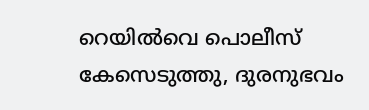റെയില്‍വെ പൊലീസ് കേസെടുത്തു, ദുരനുഭവം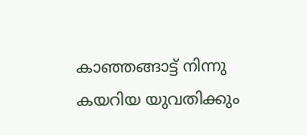കാഞ്ഞങ്ങാട്ട് നിന്നു കയറിയ യുവതിക്കും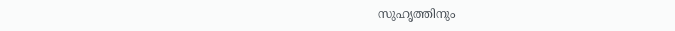സുഹൃത്തിനും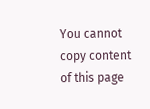You cannot copy content of this page